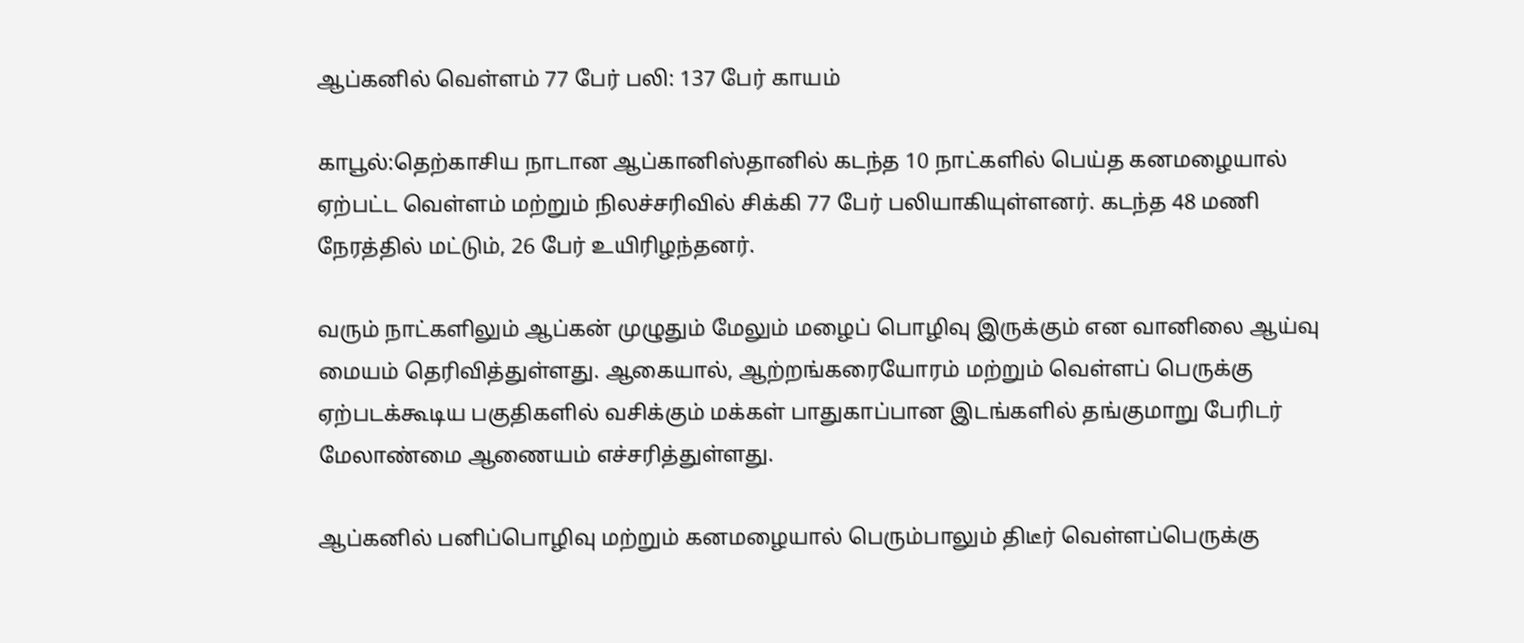ஆப்கனில் வெள்ளம் 77 பேர் பலி: 137 பேர் காயம்

காபூல்:தெற்காசிய நாடான ஆப்கானிஸ்தானில் கடந்த 10 நாட்களில் பெய்த கனமழையால் ஏற்பட்ட வெள்ளம் மற்றும் நிலச்சரிவில் சிக்கி 77 பேர் பலியாகியுள்ளனர். கடந்த 48 மணி நேரத்தில் மட்டும், 26 பேர் உயிரிழந்தனர்.

வரும் நாட்களிலும் ஆப்கன் முழுதும் மேலும் மழைப் பொழிவு இருக்கும் என வானிலை ஆய்வு மையம் தெரிவித்துள்ளது. ஆகையால், ஆற்றங்கரையோரம் மற்றும் வெள்ளப் பெருக்கு ஏற்படக்கூடிய பகுதிகளில் வசிக்கும் மக்கள் பாதுகாப்பான இடங்களில் தங்குமாறு பேரிடர் மேலாண்மை ஆணையம் எச்சரித்துள்ளது.

ஆப்கனில் பனிப்பொழிவு மற்றும் கனமழையால் பெரும்பாலும் திடீர் வெள்ளப்பெருக்கு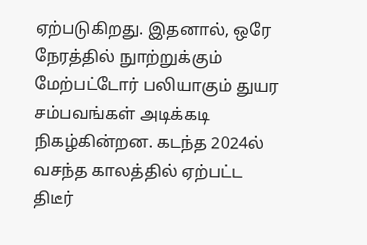ஏற்படுகிறது. இதனால், ஒரே நேரத்தில் நுாற்றுக்கும் மேற்பட்டோர் பலியாகும் துயர சம்பவங்கள் அடிக்கடி நிகழ்கின்றன. கடந்த 2024ல் வசந்த காலத்தில் ஏற்பட்ட திடீர்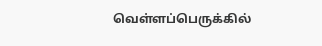வெள்ளப்பெருக்கில்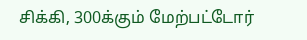சிக்கி, 300க்கும் மேற்பட்டோர்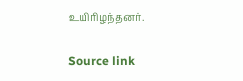உயிரிழந்தனர்.

Source link